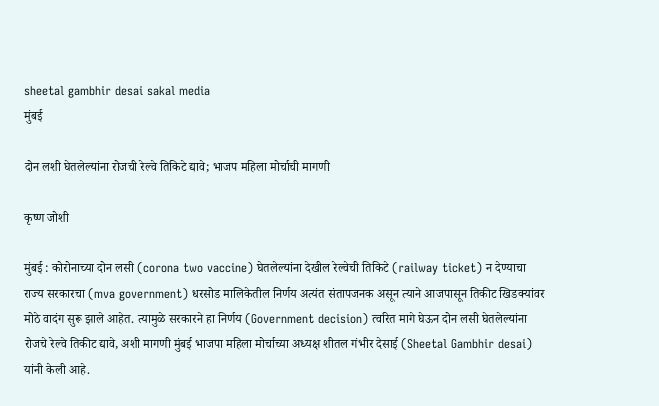sheetal gambhir desai sakal media
मुंबई

दोन लशी घेतलेल्यांना रोजची रेल्वे तिकिटे द्यावे; भाजप महिला मोर्चाची मागणी

कृष्ण जोशी

मुंबई : कोरोनाच्या दोन लसी (corona two vaccine) घेतलेल्यांना देखील रेल्वेची तिकिटे (railway ticket) न देण्याचा राज्य सरकारचा (mva government) धरसोड मालिकेतील निर्णय अत्यंत संतापजनक असून त्याने आजपासून तिकीट खिडक्यांवर मोठे वादंग सुरू झाले आहेत. त्यामुळे सरकारने हा निर्णय (Government decision) त्वरित मागे घेऊन दोन लसी घेतलेल्यांना रोजचे रेल्वे तिकीट द्यावे, अशी मागणी मुंबई भाजपा महिला मोर्चाच्या अध्यक्ष शीतल गंभीर देसाई (Sheetal Gambhir desai) यांनी केली आहे.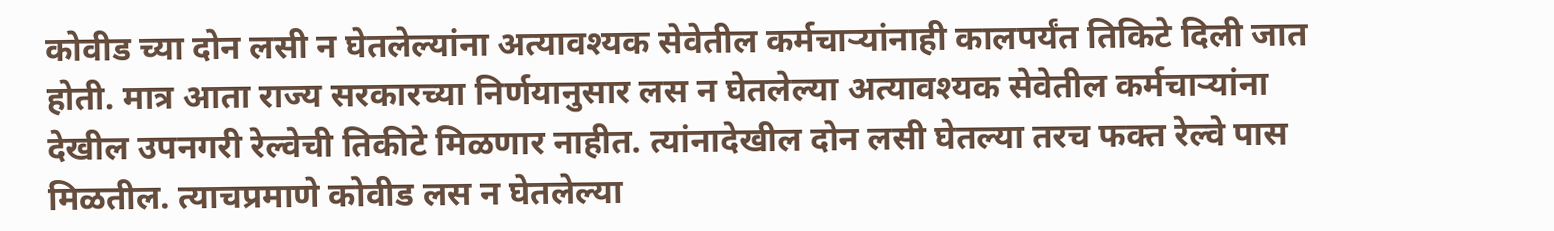कोवीड च्या दोन लसी न घेतलेल्यांना अत्यावश्यक सेवेतील कर्मचाऱ्यांनाही कालपर्यंत तिकिटे दिली जात होती. मात्र आता राज्य सरकारच्या निर्णयानुसार लस न घेतलेल्या अत्यावश्यक सेवेतील कर्मचाऱ्यांना देखील उपनगरी रेल्वेची तिकीटे मिळणार नाहीत. त्यांनादेखील दोन लसी घेतल्या तरच फक्त रेल्वे पास मिळतील. त्याचप्रमाणे कोवीड लस न घेतलेल्या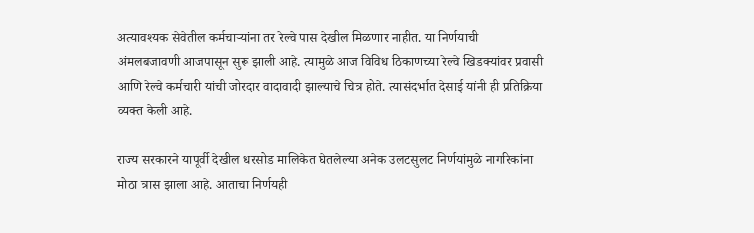अत्यावश्यक सेवेतील कर्मचाऱ्यांना तर रेल्वे पास देखील मिळणार नाहीत. या निर्णयाची अंमलबजावणी आजपासून सुरू झाली आहे. त्यामुळे आज विविध ठिकाणच्या रेल्वे खिडक्यांवर प्रवासी आणि रेल्वे कर्मचारी यांची जोरदार वादावादी झाल्याचे चित्र होते. त्यासंदर्भात देसाई यांनी ही प्रतिक्रिया व्यक्त केली आहे.

राज्य सरकारने यापूर्वी देखील धरसोड मालिकेत घेतलेल्या अनेक उलटसुलट निर्णयांमुळे नागरिकांना मोठा त्रास झाला आहे. आताचा निर्णयही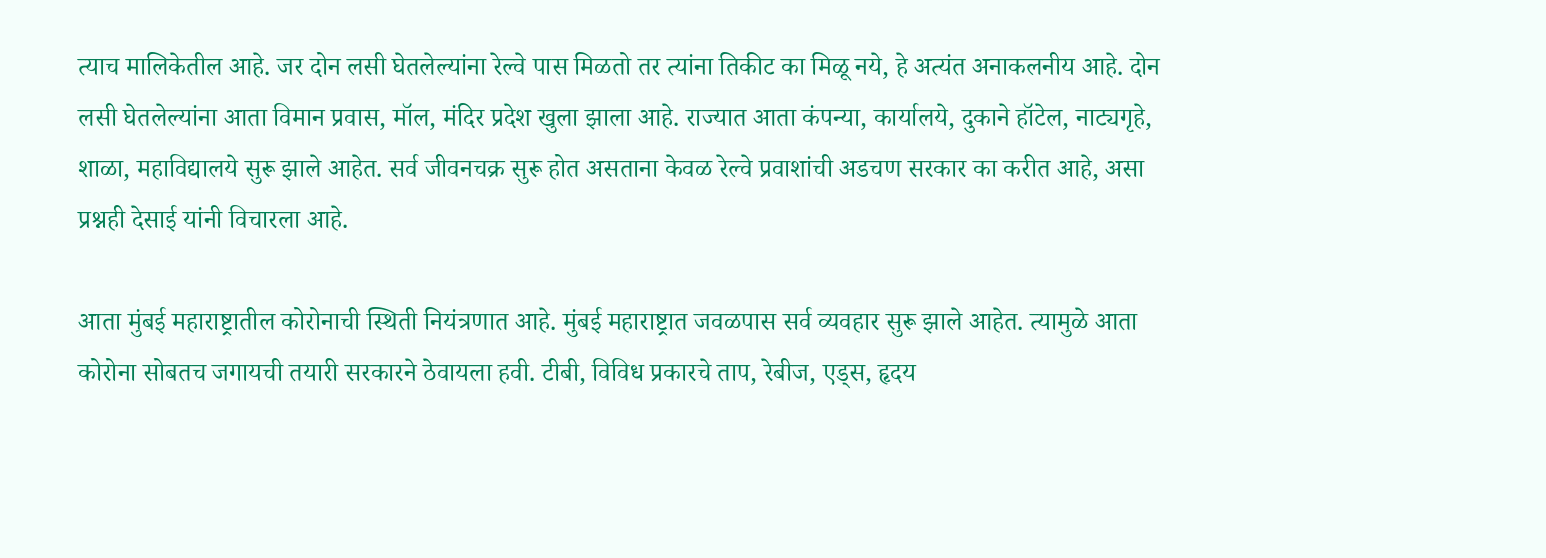त्याच मालिकेतील आहे. जर दोन लसी घेतलेल्यांना रेल्वे पास मिळतो तर त्यांना तिकीट का मिळू नये, हे अत्यंत अनाकलनीय आहे. दोन लसी घेतलेल्यांना आता विमान प्रवास, मॉल, मंदिर प्रदेश खुला झाला आहे. राज्यात आता कंपन्या, कार्यालये, दुकाने हॉटेल, नाट्यगृहे, शाळा, महाविद्यालये सुरू झाले आहेत. सर्व जीवनचक्र सुरू होत असताना केवळ रेल्वे प्रवाशांची अडचण सरकार का करीत आहे, असा प्रश्नही देसाई यांनी विचारला आहे.

आता मुंबई महाराष्ट्रातील कोरोनाची स्थिती नियंत्रणात आहे. मुंबई महाराष्ट्रात जवळपास सर्व व्यवहार सुरू झाले आहेत. त्यामुळे आता कोरोना सोबतच जगायची तयारी सरकारने ठेवायला हवी. टीबी, विविध प्रकारचे ताप, रेबीज, एड्स, हृदय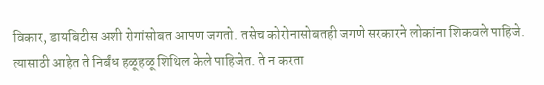विकार, डायबिटीस अशी रोगांसोबत आपण जगतो. तसेच कोरोनासोबतही जगणे सरकारने लोकांना शिकवले पाहिजे. त्यासाठी आहेत ते निर्बंध हळूहळू शिथिल केले पाहिजेत. ते न करता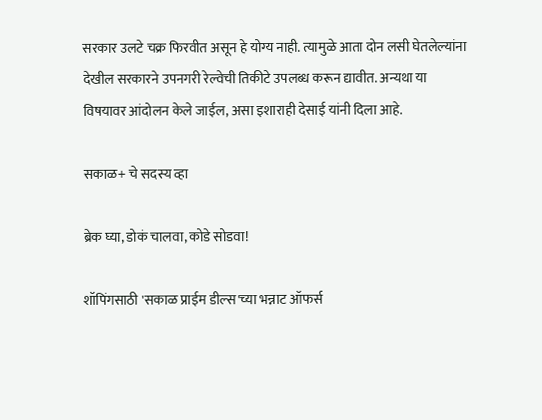सरकार उलटे चक्र फिरवीत असून हे योग्य नाही. त्यामुळे आता दोन लसी घेतलेल्यांना देखील सरकारने उपनगरी रेल्वेची तिकीटे उपलब्ध करून द्यावीत. अन्यथा या विषयावर आंदोलन केले जाईल, असा इशाराही देसाई यांनी दिला आहे.

सकाळ+ चे सदस्य व्हा

ब्रेक घ्या, डोकं चालवा, कोडे सोडवा!

शॉपिंगसाठी 'सकाळ प्राईम डील्स'च्या भन्नाट ऑफर्स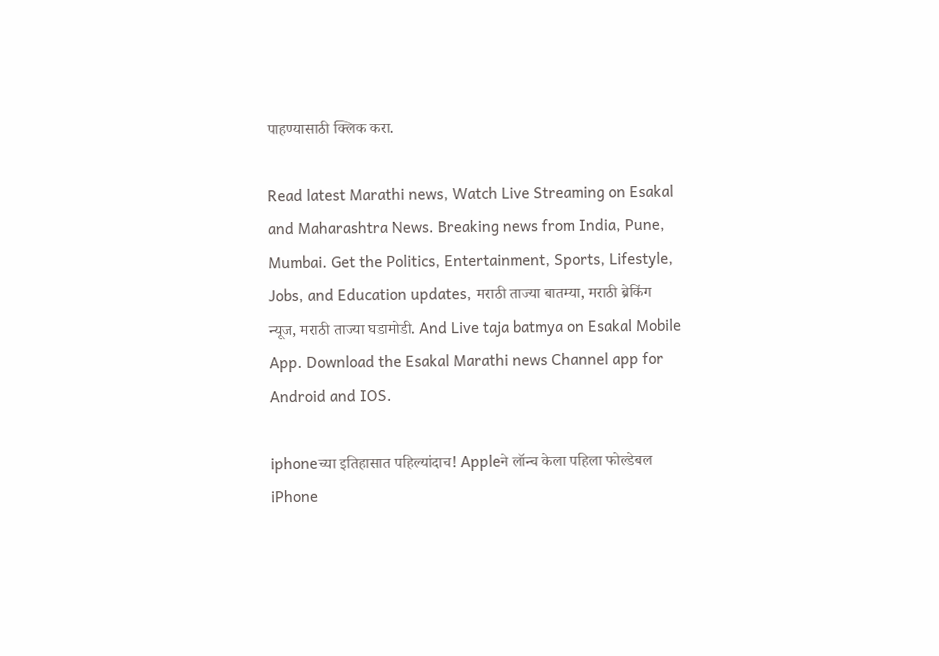पाहण्यासाठी क्लिक करा.

Read latest Marathi news, Watch Live Streaming on Esakal and Maharashtra News. Breaking news from India, Pune, Mumbai. Get the Politics, Entertainment, Sports, Lifestyle, Jobs, and Education updates, मराठी ताज्या बातम्या, मराठी ब्रेकिंग न्यूज, मराठी ताज्या घडामोडी. And Live taja batmya on Esakal Mobile App. Download the Esakal Marathi news Channel app for Android and IOS.

iphoneच्या इतिहासात पहिल्यांदाच! Appleने लॉन्च केला पहिला फोल्डेबल iPhone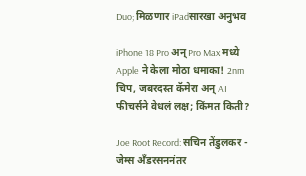Duo; मिळणार iPadसारखा अनुभव

iPhone 18 Pro अन् Pro Max मध्ये Apple ने केला मोठा धमाका! 2nm चिप, जबरदस्त कॅमेरा अन् AI फीचर्सने वेधलं लक्ष; किंमत किती?

Joe Root Record: सचिन तेंडुलकर - जेम्स अँडरसननंतर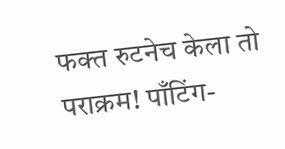फक्त रुटनेच केला तो पराक्रम! पाँटिंग-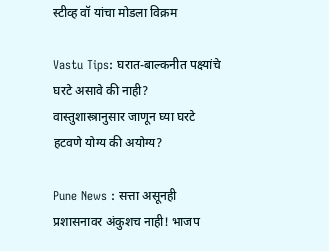स्टीव्ह वॉ यांचा मोडला विक्रम

Vastu Tips: घरात-बाल्कनीत पक्ष्यांचे घरटे असावे की नाही? वास्तुशास्त्रानुसार जाणून घ्या घरटे हटवणे योग्य की अयोग्य?

Pune News : सत्ता असूनही प्रशासनावर अंकुशच नाही! भाजप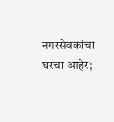नगरसेवकांचा घरचा आहेर;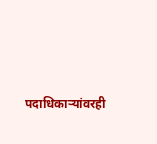पदाधिकाऱ्यांवरही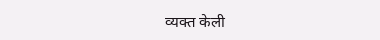व्यक्त केली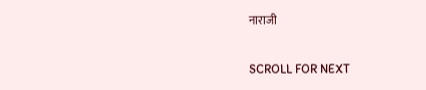नाराजी

SCROLL FOR NEXT